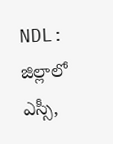NDL: జిల్లాలో ఎస్సీ,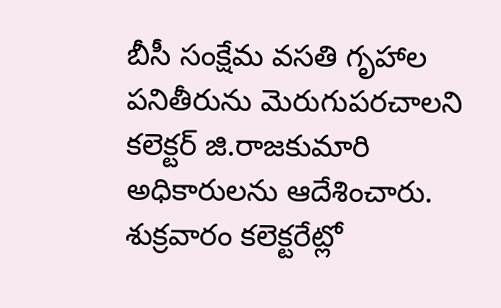బీసీ సంక్షేమ వసతి గృహాల పనితీరును మెరుగుపరచాలని కలెక్టర్ జి.రాజకుమారి అధికారులను ఆదేశించారు. శుక్రవారం కలెక్టరేట్లో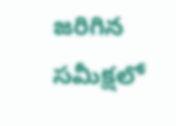జరిగిన సమీక్షలో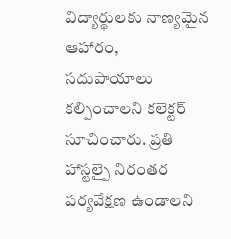విద్యార్థులకు నాణ్యమైన ఆహారం, సదుపాయాలు కల్పించాలని కలెక్టర్ సూచించారు. ప్రతి హాస్టల్పై నిరంతర పర్యవేక్షణ ఉండాలని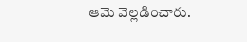ఆమె వెల్లడించారు.